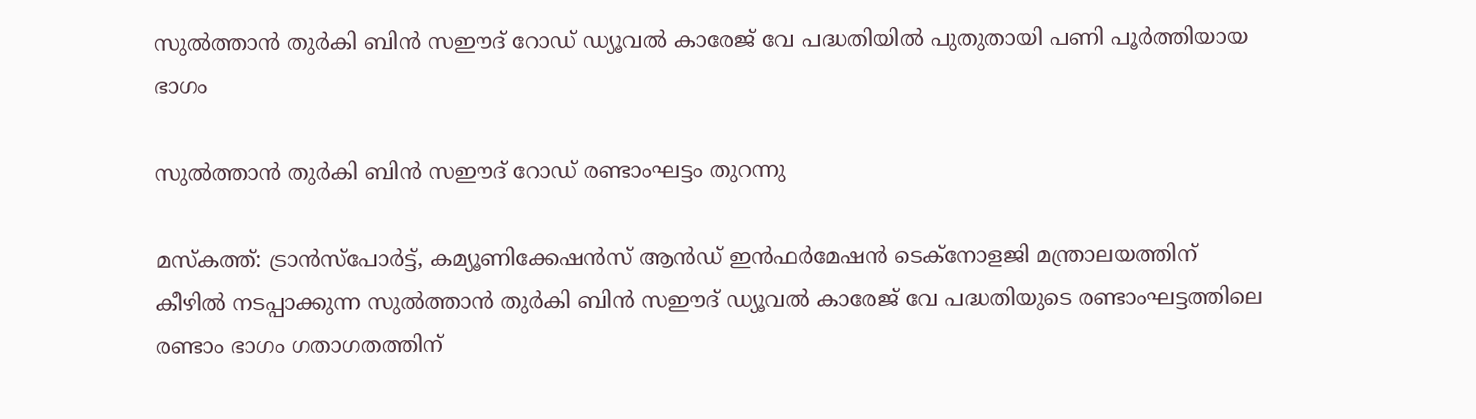സുല്‍ത്താന്‍ തുര്‍കി ബിന്‍ സഈദ് റോഡ് ഡ്യൂവല്‍ കാരേജ് വേ പദ്ധതിയിൽ പുതുതായി പണി പൂർത്തിയായ ഭാഗം

സുല്‍ത്താന്‍ തുര്‍കി ബിന്‍ സഈദ് റോഡ് രണ്ടാംഘട്ടം തുറന്നു

മസ്കത്ത്: ട്രാൻസ്‌പോർട്ട്, കമ്യൂണിക്കേഷൻസ് ആൻഡ് ഇൻഫർമേഷൻ ടെക്നോളജി മന്ത്രാലയത്തിന് കീഴിൽ നടപ്പാക്കുന്ന സുല്‍ത്താന്‍ തുര്‍കി ബിന്‍ സഈദ് ഡ്യൂവല്‍ കാരേജ് വേ പദ്ധതിയുടെ രണ്ടാംഘട്ടത്തിലെ രണ്ടാം ഭാഗം ഗതാഗതത്തിന്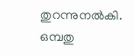തുറന്നുനൽകി. ഒമ്പതു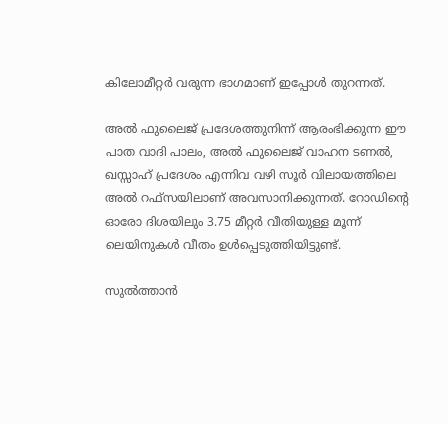കിലോമീറ്റർ വരുന്ന ഭാഗമാണ് ഇപ്പോൾ തുറന്നത്.

അല്‍ ഫുലൈജ് പ്രദേശത്തുനിന്ന് ആരംഭിക്കുന്ന ഈ പാത വാദി പാലം, അല്‍ ഫുലൈജ് വാഹന ടണല്‍, ഖസ്സാഹ് പ്രദേശം എന്നിവ വഴി സൂര്‍ വിലായത്തിലെ അല്‍ റഫ്‌സയിലാണ് അവസാനിക്കുന്നത്. റോഡിന്റെ ഓരോ ദിശയിലും 3.75 മീറ്റര്‍ വീതിയുള്ള മൂന്ന് ലെയിനുകള്‍ വീതം ഉള്‍പ്പെടുത്തിയിട്ടുണ്ട്.

സുല്‍ത്താന്‍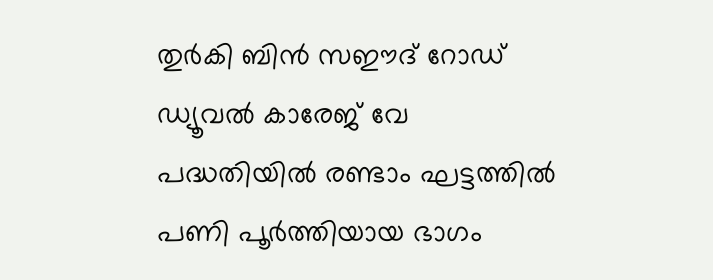തുര്‍കി ബിന്‍ സഈദ് റോഡ് ഡ്യൂവല്‍ കാരേജ് വേ പദ്ധതിയിൽ രണ്ടാം ഘട്ടത്തിൽ പണി പൂർത്തിയായ ഭാഗം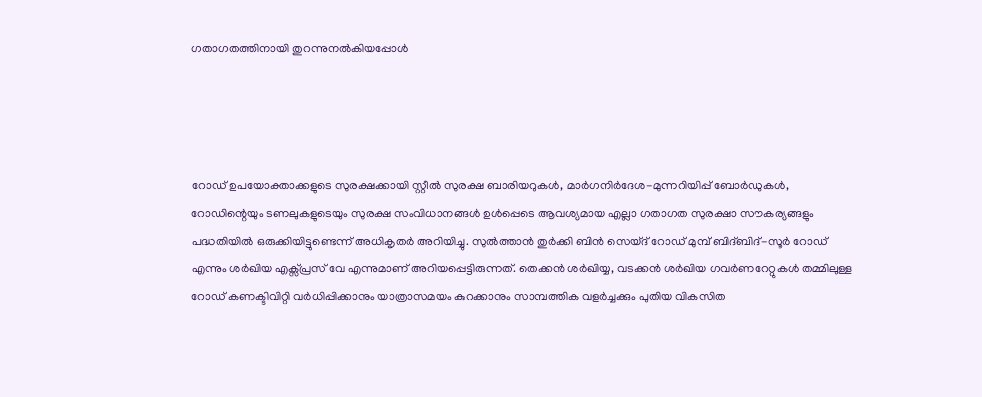ഗതാഗതത്തിനായി തുറന്നുനൽകിയപ്പോൾ




റോഡ് ഉപയോക്താക്കളുടെ സുരക്ഷക്കായി സ്റ്റീല്‍ സുരക്ഷ ബാരിയറുകള്‍, മാര്‍ഗനിര്‍ദേശ-മുന്നറിയിപ്പ് ബോര്‍ഡുകള്‍, റോഡിന്റെയും ടണലുകളുടെയും സുരക്ഷ സംവിധാനങ്ങള്‍ ഉള്‍പ്പെടെ ആവശ്യമായ എല്ലാ ഗതാഗത സുരക്ഷാ സൗകര്യങ്ങളും പദ്ധതിയില്‍ ഒരുക്കിയിട്ടുണ്ടെന്ന് അധികൃതര്‍ അറിയിച്ചു. സുൽത്താൻ തുർക്കി ബിൻ സെയ്ദ് റോഡ് മുമ്പ് ബിദ്ബിദ്-സൂർ റോഡ് എന്നും ശർഖിയ എക്സ്പ്രസ് വേ എന്നുമാണ് അറിയപ്പെട്ടിരുന്നത്. തെക്കൻ ശർഖിയ്യ, വടക്കൻ ശർഖിയ ഗവർണറേറ്റുകൾ തമ്മിലുള്ള റോഡ് കണക്ടിവിറ്റി വർധിപ്പിക്കാനും യാത്രാസമയം കുറക്കാനും സാമ്പത്തിക വളർച്ചക്കും പുതിയ വികസിത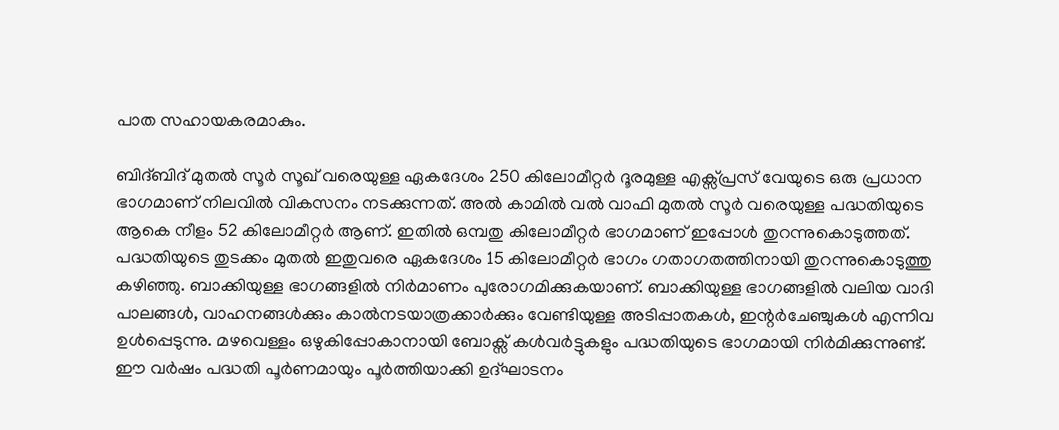പാത സഹായകരമാകും.

ബിദ്ബിദ് മുതൽ സൂർ സൂഖ് വരെയുള്ള ഏകദേശം 250 കിലോമീറ്റർ ദൂരമുള്ള എക്സ്പ്രസ് വേയുടെ ഒരു പ്രധാന ഭാഗമാണ് നിലവിൽ വികസനം നടക്കുന്നത്. അൽ കാമിൽ വൽ വാഫി മുതൽ സൂർ വരെയുള്ള പദ്ധതിയുടെ ആകെ നീളം 52 കിലോമീറ്റർ ആണ്. ഇതിൽ ഒമ്പതു കിലോമീറ്റർ ഭാഗമാണ് ഇപ്പോൾ തുറന്നുകൊടുത്തത്. പദ്ധതിയുടെ തുടക്കം മുതൽ ഇതുവരെ ഏകദേശം 15 കിലോമീറ്റർ ഭാഗം ഗതാഗതത്തിനായി തുറന്നുകൊടുത്തു കഴിഞ്ഞു. ബാക്കിയുള്ള ഭാഗങ്ങളിൽ നിർമാണം പുരോഗമിക്കുകയാണ്. ബാക്കിയുള്ള ഭാഗങ്ങളിൽ വലിയ വാദി പാലങ്ങൾ, വാഹനങ്ങൾക്കും കാൽനടയാത്രക്കാർക്കും വേണ്ടിയുള്ള അടിപ്പാതകൾ, ഇന്റർചേഞ്ചുകൾ എന്നിവ ഉൾപ്പെടുന്നു. മഴവെള്ളം ഒഴുകിപ്പോകാനായി ബോക്സ് കൾവർട്ടുകളും പദ്ധതിയുടെ ഭാഗമായി നിർമിക്കുന്നുണ്ട്. ഈ വർഷം പദ്ധതി പൂർണമായും പൂർത്തിയാക്കി ഉദ്ഘാടനം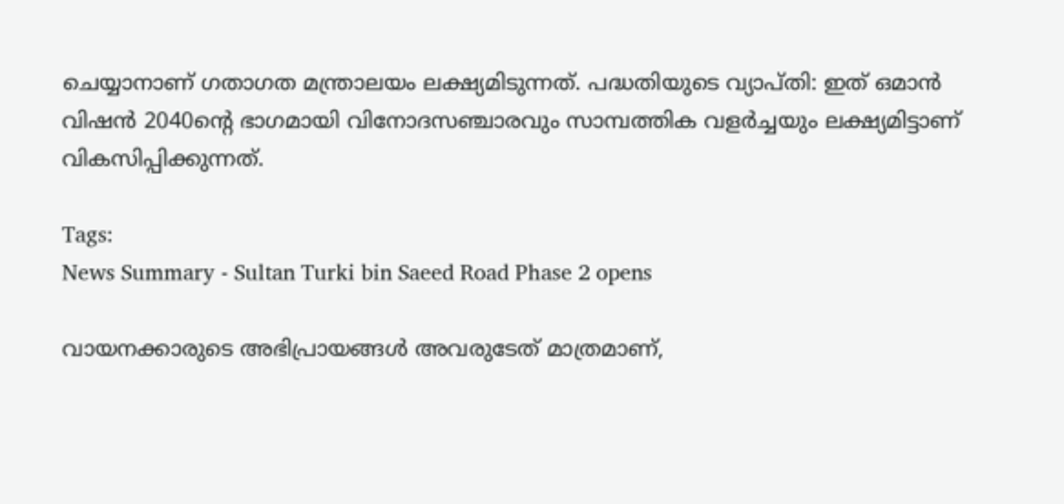ചെയ്യാനാണ് ഗതാഗത മന്ത്രാലയം ലക്ഷ്യമിടുന്നത്. പദ്ധതിയുടെ വ്യാപ്തി: ഇത് ഒമാൻ വിഷൻ 2040ന്റെ ഭാഗമായി വിനോദസഞ്ചാരവും സാമ്പത്തിക വളർച്ചയും ലക്ഷ്യമിട്ടാണ് വികസിപ്പിക്കുന്നത്.

Tags:
News Summary - Sultan Turki bin Saeed Road Phase 2 opens

വായനക്കാരുടെ അഭിപ്രായങ്ങള്‍ അവരുടേത് മാത്രമാണ്,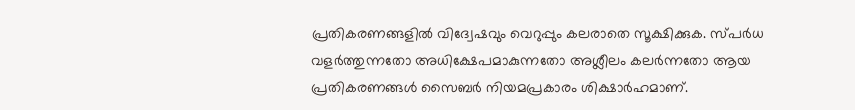പ്രതികരണങ്ങളിൽ വിദ്വേഷവും വെറുപ്പും കലരാതെ സൂക്ഷിക്കുക. സ്പർധ വളർത്തുന്നതോ അധിക്ഷേപമാകുന്നതോ അശ്ലീലം കലർന്നതോ ആയ പ്രതികരണങ്ങൾ സൈബർ നിയമപ്രകാരം ശിക്ഷാർഹമാണ്.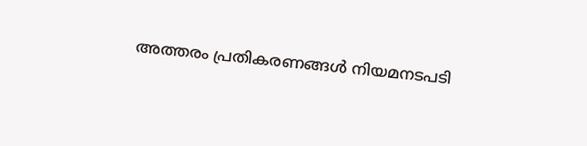അത്തരം പ്രതികരണങ്ങൾ നിയമനടപടി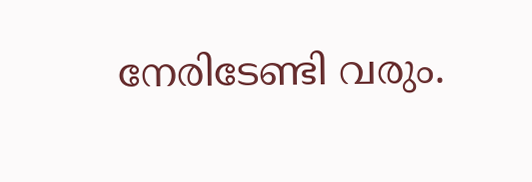നേരിടേണ്ടി വരും.